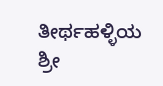ತೀರ್ಥಹಳ್ಳಿಯ ಶ್ರೀ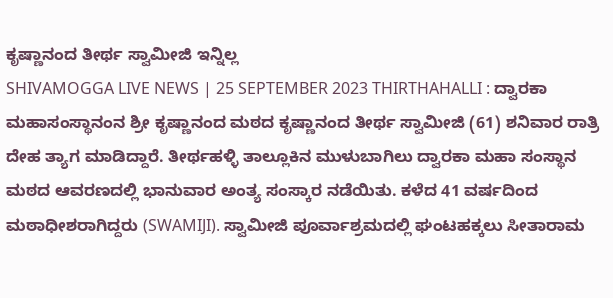ಕೃಷ್ಣಾನಂದ ತೀರ್ಥ ಸ್ವಾಮೀಜಿ ಇನ್ನಿಲ್ಲ
SHIVAMOGGA LIVE NEWS | 25 SEPTEMBER 2023 THIRTHAHALLI : ದ್ವಾರಕಾ ಮಹಾಸಂಸ್ಥಾನಂನ ಶ್ರೀ ಕೃಷ್ಣಾನಂದ ಮಠದ ಕೃಷ್ಣಾನಂದ ತೀರ್ಥ ಸ್ವಾಮೀಜಿ (61) ಶನಿವಾರ ರಾತ್ರಿ ದೇಹ ತ್ಯಾಗ ಮಾಡಿದ್ದಾರೆ. ತೀರ್ಥಹಳ್ಳಿ ತಾಲ್ಲೂಕಿನ ಮುಳುಬಾಗಿಲು ದ್ವಾರಕಾ ಮಹಾ ಸಂಸ್ಥಾನ ಮಠದ ಆವರಣದಲ್ಲಿ ಭಾನುವಾರ ಅಂತ್ಯ ಸಂಸ್ಕಾರ ನಡೆಯಿತು. ಕಳೆದ 41 ವರ್ಷದಿಂದ ಮಠಾಧೀಶರಾಗಿದ್ದರು (SWAMIJI). ಸ್ವಾಮೀಜಿ ಪೂರ್ವಾಶ್ರಮದಲ್ಲಿ ಘಂಟಹಕ್ಕಲು ಸೀತಾರಾಮ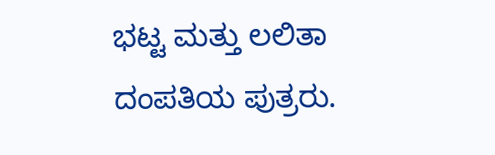ಭಟ್ಟ ಮತ್ತು ಲಲಿತಾ ದಂಪತಿಯ ಪುತ್ರರು.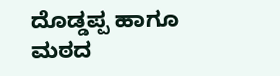ದೊಡ್ಡಪ್ಪ ಹಾಗೂ ಮಠದ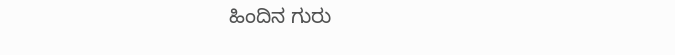ಹಿಂದಿನ ಗುರು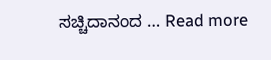ಸಚ್ಚಿದಾನಂದ … Read more